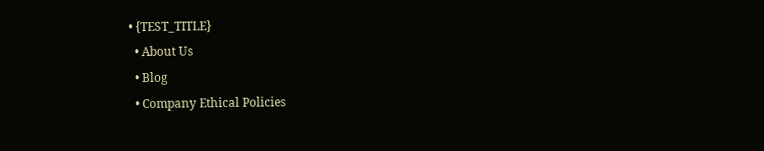• {TEST_TITLE}
  • About Us
  • Blog
  • Company Ethical Policies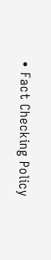• Fact Checking Policy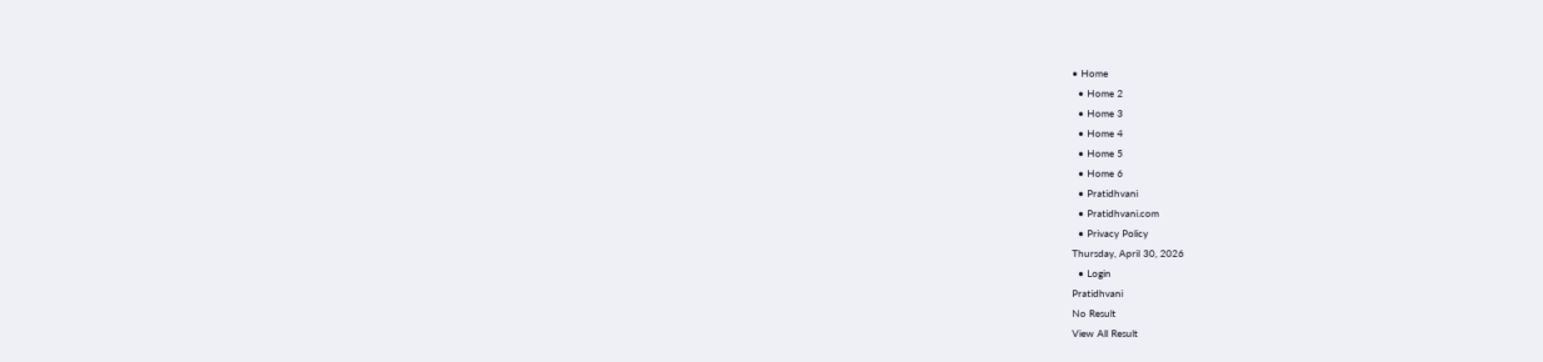• Home
  • Home 2
  • Home 3
  • Home 4
  • Home 5
  • Home 6
  • Pratidhvani
  • Pratidhvani.com
  • Privacy Policy
Thursday, April 30, 2026
  • Login
Pratidhvani
No Result
View All Result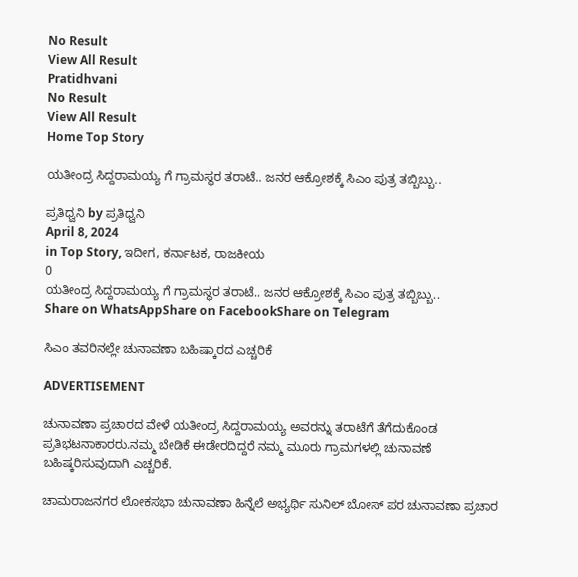No Result
View All Result
Pratidhvani
No Result
View All Result
Home Top Story

ಯತೀಂದ್ರ ಸಿದ್ದರಾಮಯ್ಯ ಗೆ ಗ್ರಾಮಸ್ಥರ ತರಾಟೆ.. ಜನರ ಆಕ್ರೋಶಕ್ಕೆ ಸಿಎಂ ಪುತ್ರ ತಬ್ಬಿಬ್ಬು..

ಪ್ರತಿಧ್ವನಿ by ಪ್ರತಿಧ್ವನಿ
April 8, 2024
in Top Story, ಇದೀಗ, ಕರ್ನಾಟಕ, ರಾಜಕೀಯ
0
ಯತೀಂದ್ರ ಸಿದ್ದರಾಮಯ್ಯ ಗೆ ಗ್ರಾಮಸ್ಥರ ತರಾಟೆ.. ಜನರ ಆಕ್ರೋಶಕ್ಕೆ ಸಿಎಂ ಪುತ್ರ ತಬ್ಬಿಬ್ಬು..
Share on WhatsAppShare on FacebookShare on Telegram

ಸಿಎಂ ತವರಿನಲ್ಲೇ ಚುನಾವಣಾ ಬಹಿಷ್ಕಾರದ ಎಚ್ಚರಿಕೆ

ADVERTISEMENT

ಚುನಾವಣಾ ಪ್ರಚಾರದ ವೇಳೆ ಯತೀಂದ್ರ ಸಿದ್ದರಾಮಯ್ಯ ಅವರನ್ನು ತರಾಟೆಗೆ ತೆಗೆದುಕೊಂಡ ಪ್ರತಿಭಟನಾಕಾರರು.ನಮ್ಮ ಬೇಡಿಕೆ ಈಡೇರದಿದ್ದರೆ ನಮ್ಮ ಮೂರು ಗ್ರಾಮಗಳಲ್ಲಿ ಚುನಾವಣೆ ಬಹಿಷ್ಕರಿಸುವುದಾಗಿ ಎಚ್ಚರಿಕೆ.

ಚಾಮರಾಜನಗರ ಲೋಕಸಭಾ ಚುನಾವಣಾ ಹಿನ್ನೆಲೆ ಅಭ್ಯರ್ಥಿ ಸುನಿಲ್ ಬೋಸ್ ಪರ ಚುನಾವಣಾ ಪ್ರಚಾರ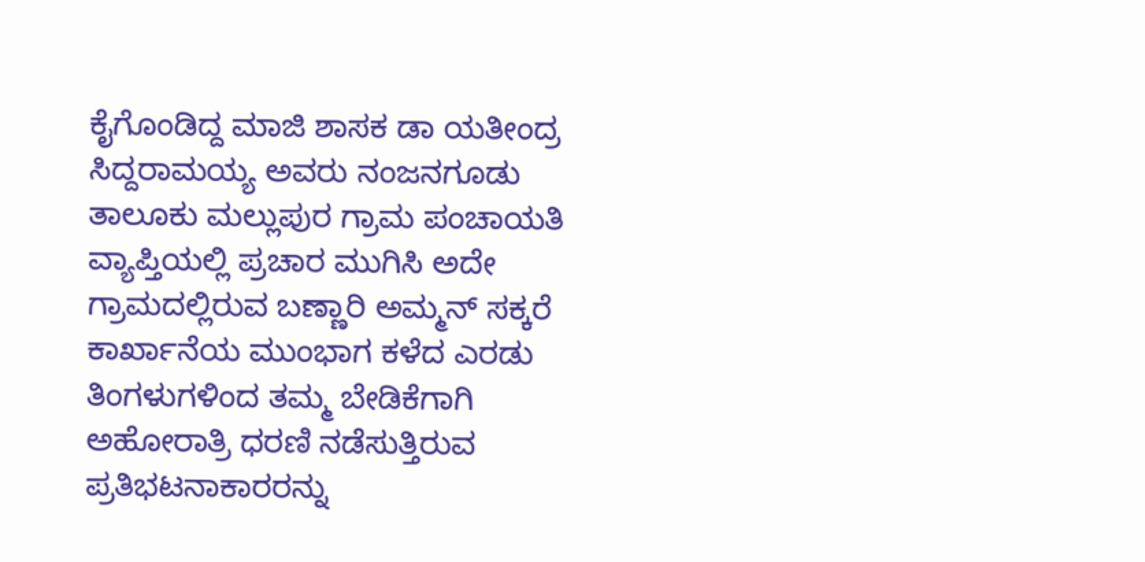ಕೈಗೊಂಡಿದ್ದ ಮಾಜಿ ಶಾಸಕ ಡಾ ಯತೀಂದ್ರ ಸಿದ್ದರಾಮಯ್ಯ ಅವರು ನಂಜನಗೂಡು ತಾಲೂಕು ಮಲ್ಲುಪುರ ಗ್ರಾಮ ಪಂಚಾಯತಿ ವ್ಯಾಪ್ತಿಯಲ್ಲಿ ಪ್ರಚಾರ ಮುಗಿಸಿ ಅದೇ ಗ್ರಾಮದಲ್ಲಿರುವ ಬಣ್ಣಾರಿ ಅಮ್ಮನ್ ಸಕ್ಕರೆ ಕಾರ್ಖಾನೆಯ ಮುಂಭಾಗ ಕಳೆದ ಎರಡು ತಿಂಗಳುಗಳಿಂದ ತಮ್ಮ ಬೇಡಿಕೆಗಾಗಿ ಅಹೋರಾತ್ರಿ ಧರಣಿ ನಡೆಸುತ್ತಿರುವ ಪ್ರತಿಭಟನಾಕಾರರನ್ನು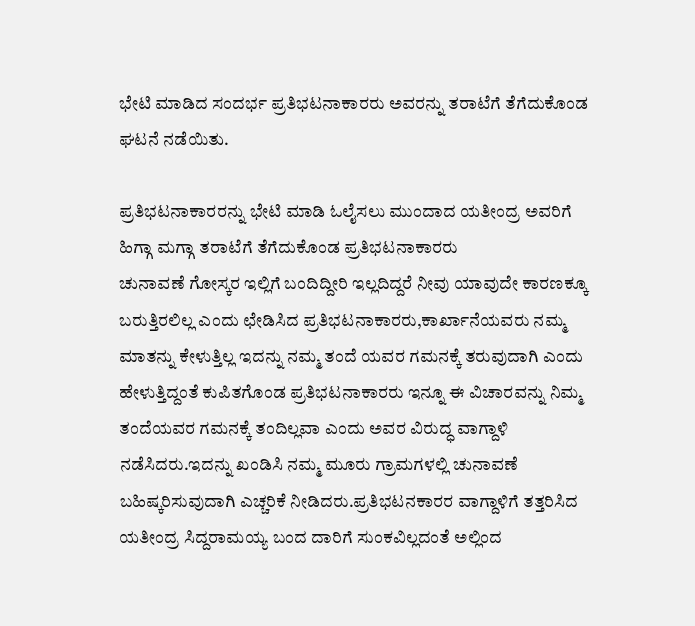ಭೇಟಿ ಮಾಡಿದ ಸಂದರ್ಭ ಪ್ರತಿಭಟನಾಕಾರರು ಅವರನ್ನು ತರಾಟೆಗೆ ತೆಗೆದುಕೊಂಡ ಘಟನೆ ನಡೆಯಿತು.

ಪ್ರತಿಭಟನಾಕಾರರನ್ನು ಭೇಟಿ ಮಾಡಿ ಓಲೈಸಲು ಮುಂದಾದ ಯತೀಂದ್ರ ಅವರಿಗೆ ಹಿಗ್ಗಾ ಮಗ್ಗಾ ತರಾಟೆಗೆ ತೆಗೆದುಕೊಂಡ ಪ್ರತಿಭಟನಾಕಾರರು
ಚುನಾವಣೆ ಗೋಸ್ಕರ ಇಲ್ಲಿಗೆ ಬಂದಿದ್ದೀರಿ ಇಲ್ಲದಿದ್ದರೆ ನೀವು ಯಾವುದೇ ಕಾರಣಕ್ಕೂ ಬರುತ್ತಿರಲಿಲ್ಲ ಎಂದು ಛೇಡಿಸಿದ ಪ್ರತಿಭಟನಾಕಾರರು,ಕಾರ್ಖಾನೆಯವರು ನಮ್ಮ ಮಾತನ್ನು ಕೇಳುತ್ತಿಲ್ಲ ಇದನ್ನು ನಮ್ಮ ತಂದೆ ಯವರ ಗಮನಕ್ಕೆ ತರುವುದಾಗಿ ಎಂದು ಹೇಳುತ್ತಿದ್ದಂತೆ ಕುಪಿತಗೊಂಡ ಪ್ರತಿಭಟನಾಕಾರರು ಇನ್ನೂ ಈ ವಿಚಾರವನ್ನು ನಿಮ್ಮ ತಂದೆಯವರ ಗಮನಕ್ಕೆ ತಂದಿಲ್ಲವಾ ಎಂದು ಅವರ ವಿರುದ್ಧ ವಾಗ್ದಾಳಿ ನಡೆಸಿದರು.ಇದನ್ನು ಖಂಡಿಸಿ ನಮ್ಮ ಮೂರು ಗ್ರಾಮಗಳಲ್ಲಿ ಚುನಾವಣೆ ಬಹಿಷ್ಕರಿಸುವುದಾಗಿ ಎಚ್ಚರಿಕೆ ನೀಡಿದರು.ಪ್ರತಿಭಟನಕಾರರ ವಾಗ್ದಾಳಿಗೆ ತತ್ತರಿಸಿದ ಯತೀಂದ್ರ ಸಿದ್ದರಾಮಯ್ಯ ಬಂದ ದಾರಿಗೆ ಸುಂಕವಿಲ್ಲದಂತೆ ಅಲ್ಲಿಂದ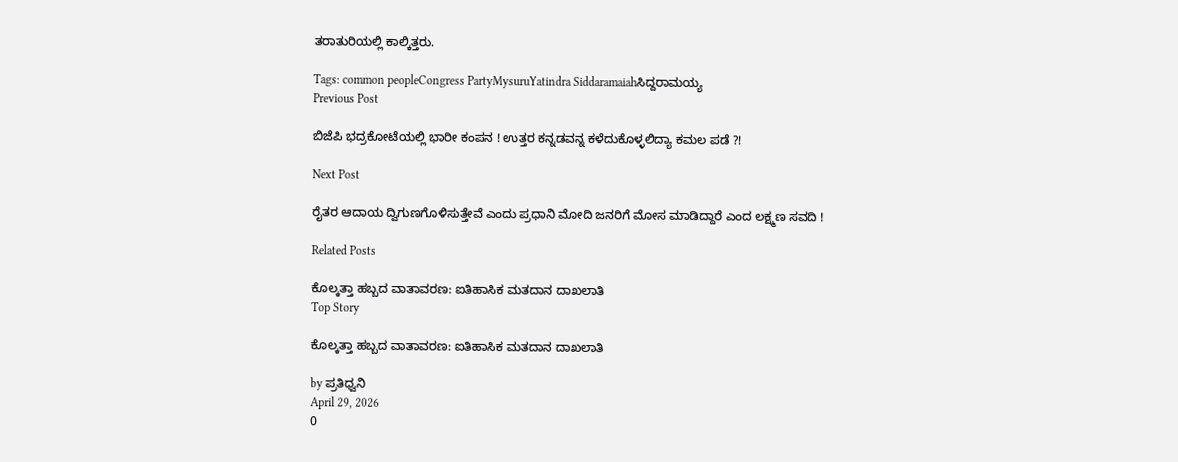ತರಾತುರಿಯಲ್ಲಿ ಕಾಲ್ಕಿತ್ತರು.

Tags: common peopleCongress PartyMysuruYatindra Siddaramaiahಸಿದ್ದರಾಮಯ್ಯ
Previous Post

ಬಿಜೆಪಿ ಭದ್ರಕೋಟೆಯಲ್ಲಿ ಭಾರೀ ಕಂಪನ ! ಉತ್ತರ ಕನ್ನಡವನ್ನ ಕಳೆದುಕೊಳ್ಳಲಿದ್ಯಾ ಕಮಲ ಪಡೆ ?!

Next Post

ರೈತರ ಆದಾಯ ದ್ವಿಗುಣಗೊಳಿಸುತ್ತೇವೆ ಎಂದು ಪ್ರಧಾನಿ ಮೋದಿ ಜನರಿಗೆ ಮೋಸ ಮಾಡಿದ್ದಾರೆ ಎಂದ ಲಕ್ಷ್ಮಣ ಸವದಿ !

Related Posts

ಕೊಲ್ಕತ್ತಾ ಹಬ್ಬದ ವಾತಾವರಣ: ಐತಿಹಾಸಿಕ ಮತದಾನ ದಾಖಲಾತಿ
Top Story

ಕೊಲ್ಕತ್ತಾ ಹಬ್ಬದ ವಾತಾವರಣ: ಐತಿಹಾಸಿಕ ಮತದಾನ ದಾಖಲಾತಿ

by ಪ್ರತಿಧ್ವನಿ
April 29, 2026
0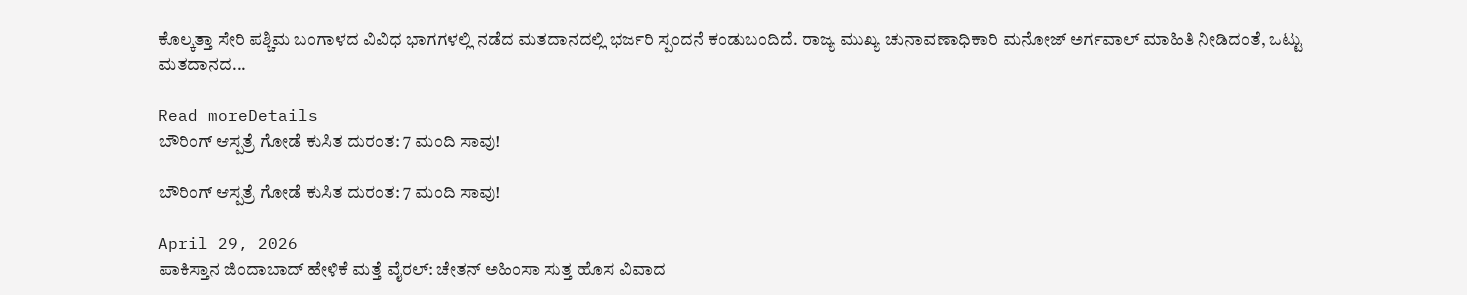ಕೊಲ್ಕತ್ತಾ ಸೇರಿ ಪಶ್ಚಿಮ ಬಂಗಾಳದ ವಿವಿಧ ಭಾಗಗಳಲ್ಲಿ ನಡೆದ ಮತದಾನದಲ್ಲಿ ಭರ್ಜರಿ ಸ್ಪಂದನೆ ಕಂಡುಬಂದಿದೆ. ರಾಜ್ಯ ಮುಖ್ಯ ಚುನಾವಣಾಧಿಕಾರಿ ಮನೋಜ್ ಅರ್ಗವಾಲ್ ಮಾಹಿತಿ ನೀಡಿದಂತೆ, ಒಟ್ಟು ಮತದಾನದ...

Read moreDetails
ಬೌರಿಂಗ್ ಆಸ್ಪತ್ರೆ ಗೋಡೆ ಕುಸಿತ ದುರಂತ: 7 ಮಂದಿ ಸಾವು!

ಬೌರಿಂಗ್ ಆಸ್ಪತ್ರೆ ಗೋಡೆ ಕುಸಿತ ದುರಂತ: 7 ಮಂದಿ ಸಾವು!

April 29, 2026
ಪಾಕಿಸ್ತಾನ ಜಿಂದಾಬಾದ್ ಹೇಳಿಕೆ ಮತ್ತೆ ವೈರಲ್: ಚೇತನ್ ಅಹಿಂಸಾ ಸುತ್ತ ಹೊಸ ವಿವಾದ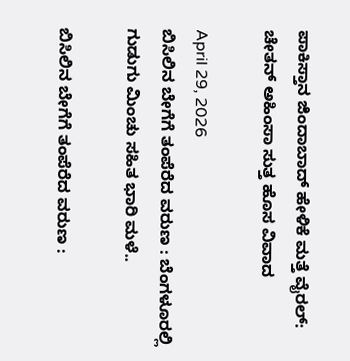ಪಾಕಿಸ್ತಾನ ಜಿಂದಾಬಾದ್ ಹೇಳಿಕೆ ಮತ್ತೆ ವೈರಲ್: ಚೇತನ್ ಅಹಿಂಸಾ ಸುತ್ತ ಹೊಸ ವಿವಾದ

April 29, 2026
ಬಿಸಿಲಿನ ಬೇಗೆಗೆ ತಂಪೆರೆದ ವರುಣ : ಬೆಂಗಳೂರಲ್ಲಿ ಗುಡುಗು ಮಿಂಚು ಸಹಿತ ಭಾರಿ ಮಳೆ..

ಬಿಸಿಲಿನ ಬೇಗೆಗೆ ತಂಪೆರೆದ ವರುಣ :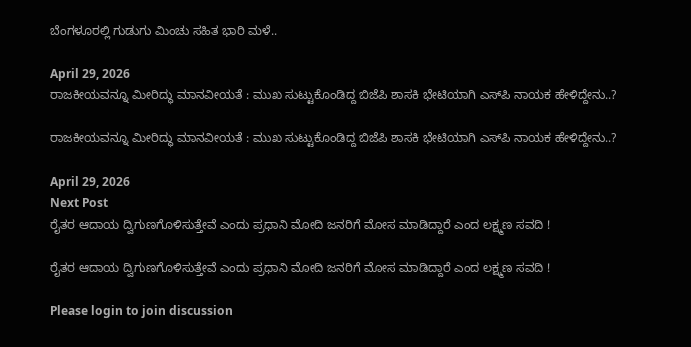ಬೆಂಗಳೂರಲ್ಲಿ ಗುಡುಗು ಮಿಂಚು ಸಹಿತ ಭಾರಿ ಮಳೆ..

April 29, 2026
ರಾಜಕೀಯವನ್ನೂ ಮೀರಿದ್ಧು ಮಾನವೀಯತೆ : ಮುಖ ಸುಟ್ಟುಕೊಂಡಿದ್ದ ಬಿಜೆಪಿ ಶಾಸಕಿ ಭೇಟಿಯಾಗಿ ಎಸ್‌ಪಿ ನಾಯಕ ಹೇಳಿದ್ದೇನು..?

ರಾಜಕೀಯವನ್ನೂ ಮೀರಿದ್ಧು ಮಾನವೀಯತೆ : ಮುಖ ಸುಟ್ಟುಕೊಂಡಿದ್ದ ಬಿಜೆಪಿ ಶಾಸಕಿ ಭೇಟಿಯಾಗಿ ಎಸ್‌ಪಿ ನಾಯಕ ಹೇಳಿದ್ದೇನು..?

April 29, 2026
Next Post
ರೈತರ ಆದಾಯ ದ್ವಿಗುಣಗೊಳಿಸುತ್ತೇವೆ ಎಂದು ಪ್ರಧಾನಿ ಮೋದಿ ಜನರಿಗೆ ಮೋಸ ಮಾಡಿದ್ದಾರೆ ಎಂದ ಲಕ್ಷ್ಮಣ ಸವದಿ !

ರೈತರ ಆದಾಯ ದ್ವಿಗುಣಗೊಳಿಸುತ್ತೇವೆ ಎಂದು ಪ್ರಧಾನಿ ಮೋದಿ ಜನರಿಗೆ ಮೋಸ ಮಾಡಿದ್ದಾರೆ ಎಂದ ಲಕ್ಷ್ಮಣ ಸವದಿ !

Please login to join discussion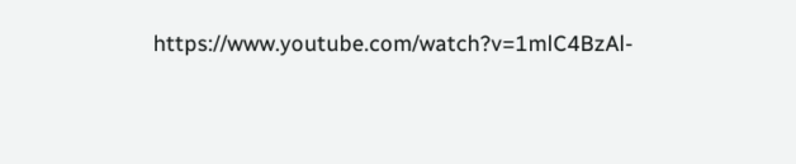https://www.youtube.com/watch?v=1mlC4BzAl-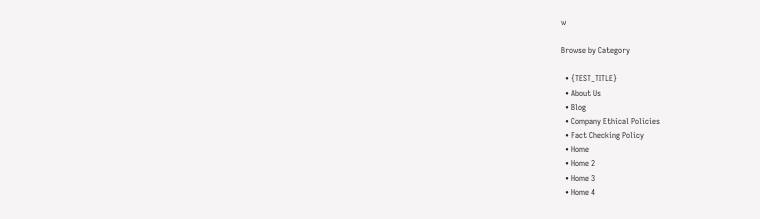w

Browse by Category

  • {TEST_TITLE}
  • About Us
  • Blog
  • Company Ethical Policies
  • Fact Checking Policy
  • Home
  • Home 2
  • Home 3
  • Home 4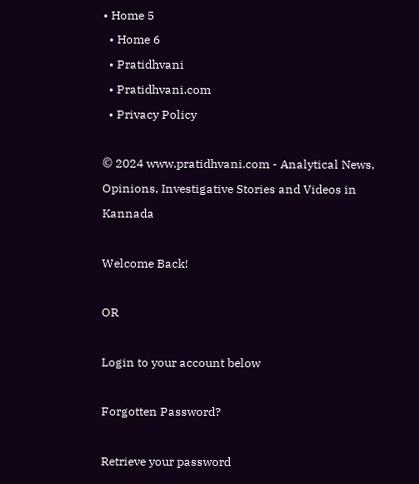• Home 5
  • Home 6
  • Pratidhvani
  • Pratidhvani.com
  • Privacy Policy

© 2024 www.pratidhvani.com - Analytical News, Opinions, Investigative Stories and Videos in Kannada

Welcome Back!

OR

Login to your account below

Forgotten Password?

Retrieve your password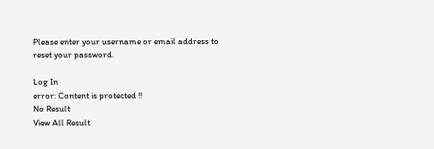Please enter your username or email address to reset your password.

Log In
error: Content is protected !!
No Result
View All Result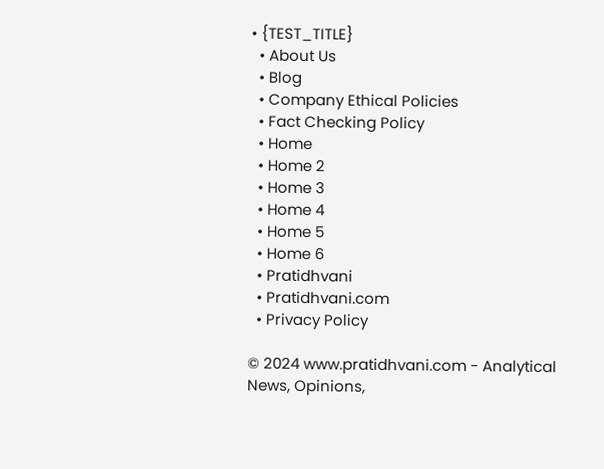• {TEST_TITLE}
  • About Us
  • Blog
  • Company Ethical Policies
  • Fact Checking Policy
  • Home
  • Home 2
  • Home 3
  • Home 4
  • Home 5
  • Home 6
  • Pratidhvani
  • Pratidhvani.com
  • Privacy Policy

© 2024 www.pratidhvani.com - Analytical News, Opinions,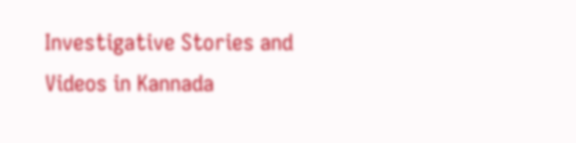Investigative Stories and Videos in Kannada